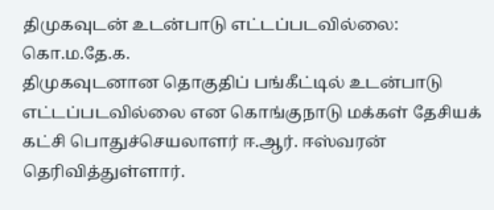திமுகவுடன் உடன்பாடு எட்டப்படவில்லை: கொ.ம.தே.க.
திமுகவுடனான தொகுதிப் பங்கீட்டில் உடன்பாடு எட்டப்படவில்லை என கொங்குநாடு மக்கள் தேசியக் கட்சி பொதுச்செயலாளர் ஈ.ஆர். ஈஸ்வரன் தெரிவித்துள்ளார்.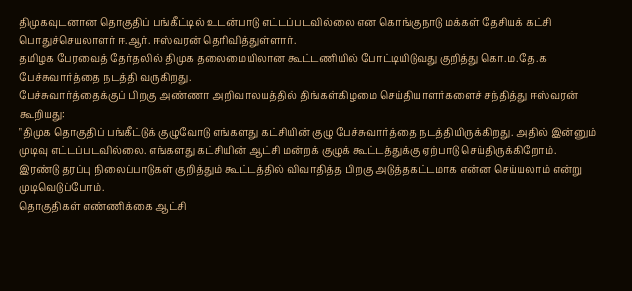திமுகவுடனான தொகுதிப் பங்கீட்டில் உடன்பாடு எட்டப்படவில்லை என கொங்குநாடு மக்கள் தேசியக் கட்சி பொதுச்செயலாளர் ஈ.ஆர். ஈஸ்வரன் தெரிவித்துள்ளார்.
தமிழக பேரவைத் தேர்தலில் திமுக தலைமையிலான கூட்டணியில் போட்டியிடுவது குறித்து கொ.ம.தே.க பேச்சுவார்த்தை நடத்தி வருகிறது.
பேச்சுவார்த்தைக்குப் பிறகு அண்ணா அறிவாலயத்தில் திங்கள்கிழமை செய்தியாளர்களைச் சந்தித்து ஈஸ்வரன் கூறியது:
"திமுக தொகுதிப் பங்கீட்டுக் குழுவோடு எங்களது கட்சியின் குழு பேச்சுவார்த்தை நடத்தியிருக்கிறது. அதில் இன்னும் முடிவு எட்டப்படவில்லை. எங்களது கட்சியின் ஆட்சி மன்றக் குழுக் கூட்டத்துக்கு ஏற்பாடு செய்திருக்கிறோம்.
இரண்டு தரப்பு நிலைப்பாடுகள் குறித்தும் கூட்டத்தில் விவாதித்த பிறகு அடுத்தகட்டமாக என்ன செய்யலாம் என்று முடிவெடுப்போம்.
தொகுதிகள் எண்ணிக்கை ஆட்சி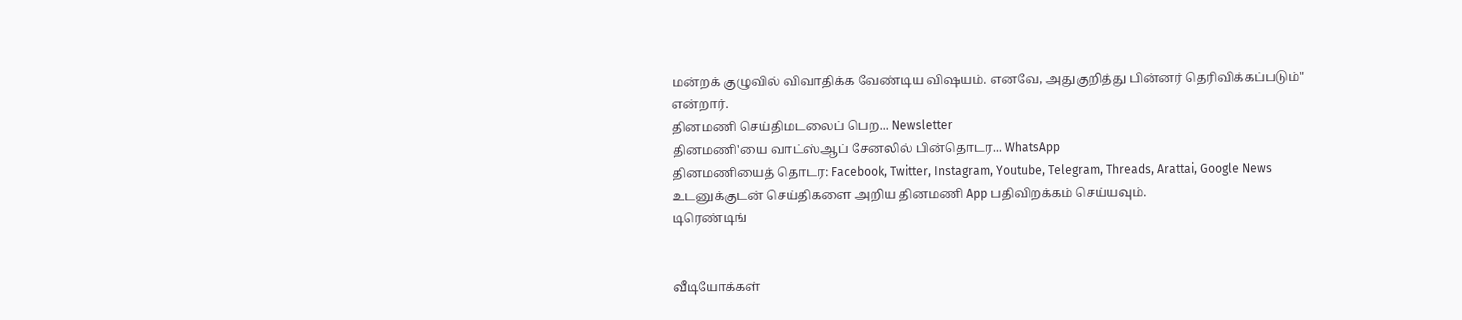மன்றக் குழுவில் விவாதிக்க வேண்டிய விஷயம். எனவே, அதுகுறித்து பின்னர் தெரிவிக்கப்படும்" என்றார்.
தினமணி செய்திமடலைப் பெற... Newsletter
தினமணி'யை வாட்ஸ்ஆப் சேனலில் பின்தொடர... WhatsApp
தினமணியைத் தொடர: Facebook, Twitter, Instagram, Youtube, Telegram, Threads, Arattai, Google News
உடனுக்குடன் செய்திகளை அறிய தினமணி App பதிவிறக்கம் செய்யவும்.
டிரெண்டிங்


வீடியோக்கள்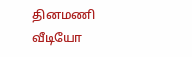தினமணி வீடியோ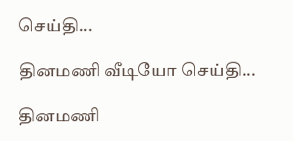செய்தி...

தினமணி வீடியோ செய்தி...

தினமணி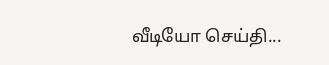வீடியோ செய்தி...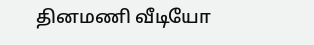தினமணி வீடியோ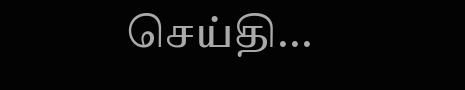செய்தி...